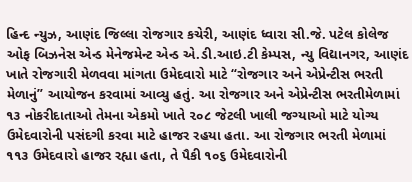હિન્દ ન્યુઝ, આણંદ જિલ્લા રોજગાર કચેરી, આણંદ ધ્વારા સી.જે. પટેલ કોલેજ ઓફ બિઝનેસ એન્ડ મેનેજમેન્ટ એન્ડ એ.ડી.આઇ.ટી કેમ્પસ, ન્યુ વિદ્યાનગર, આણંદ ખાતે રોજગારી મેળવવા માંગતા ઉમેદવારો માટે “રોજગાર અને એપ્રેન્ટીસ ભરતી મેળાનું” આયોજન કરવામાં આવ્યુ હતું. આ રોજગાર અને એપ્રેન્ટીસ ભરતીમેળામાં ૧૩ નોકરીદાતાઓ તેમના એકમો ખાતે ૨૦૮ જેટલી ખાલી જગ્યાઓ માટે યોગ્ય ઉમેદવારોની પસંદગી કરવા માટે હાજર રહયા હતા. આ રોજગાર ભરતી મેળામાં ૧૧૩ ઉમેદવારો હાજર રહ્યા હતા, તે પૈકી ૧૦૬ ઉમેદવારોની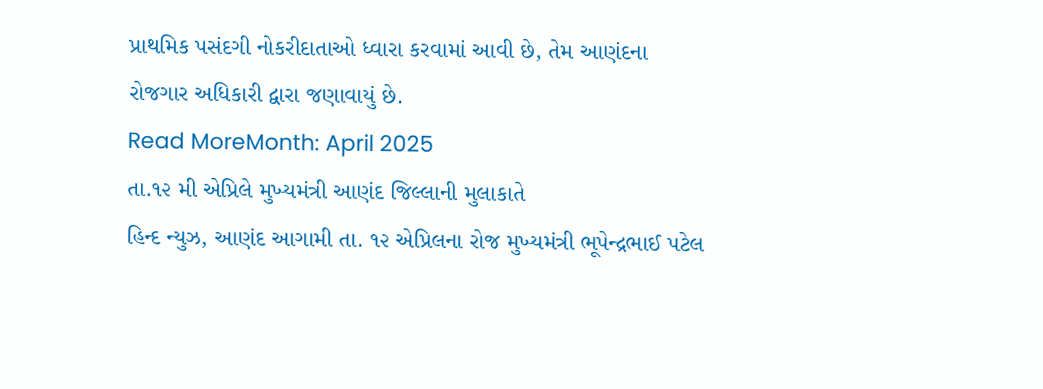પ્રાથમિક પસંદગી નોકરીદાતાઓ ધ્વારા કરવામાં આવી છે, તેમ આણંદના રોજગાર અધિકારી દ્વારા જણાવાયું છે.
Read MoreMonth: April 2025
તા.૧૨ મી એપ્રિલે મુખ્યમંત્રી આણંદ જિલ્લાની મુલાકાતે
હિન્દ ન્યુઝ, આણંદ આગામી તા. ૧૨ એપ્રિલના રોજ મુખ્યમંત્રી ભૂપેન્દ્રભાઈ પટેલ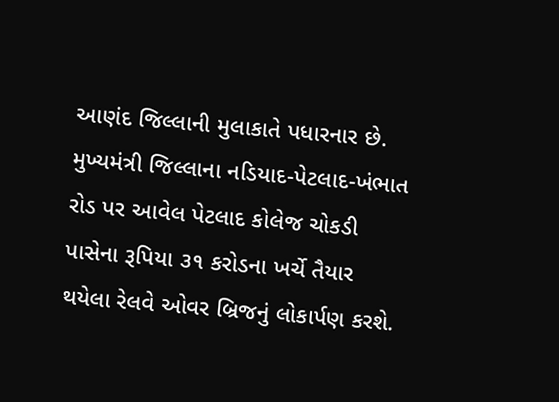આણંદ જિલ્લાની મુલાકાતે પધારનાર છે. મુખ્યમંત્રી જિલ્લાના નડિયાદ-પેટલાદ-ખંભાત રોડ પર આવેલ પેટલાદ કોલેજ ચોકડી પાસેના રૂપિયા ૩૧ કરોડના ખર્ચે તૈયાર થયેલા રેલવે ઓવર બ્રિજનું લોકાર્પણ કરશે.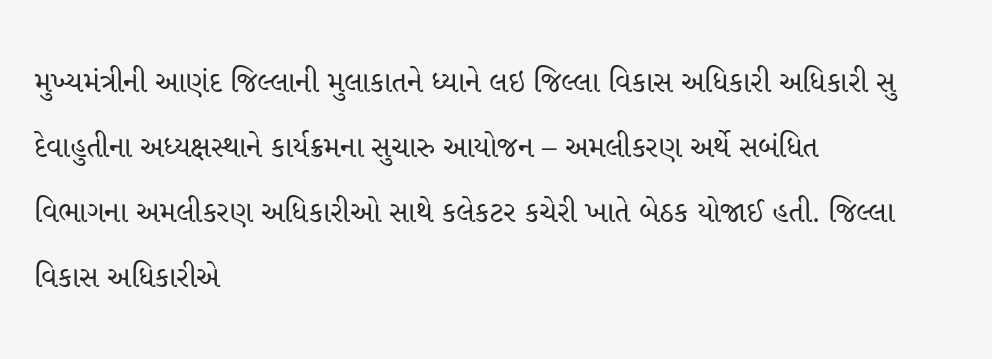મુખ્યમંત્રીની આણંદ જિલ્લાની મુલાકાતને ધ્યાને લઇ જિલ્લા વિકાસ અધિકારી અધિકારી સુ દેવાહુતીના અધ્યક્ષસ્થાને કાર્યક્રમના સુચારુ આયોજન – અમલીકરણ અર્થે સબંધિત વિભાગના અમલીકરણ અધિકારીઓ સાથે કલેકટર કચેરી ખાતે બેઠક યોજાઈ હતી. જિલ્લા વિકાસ અધિકારીએ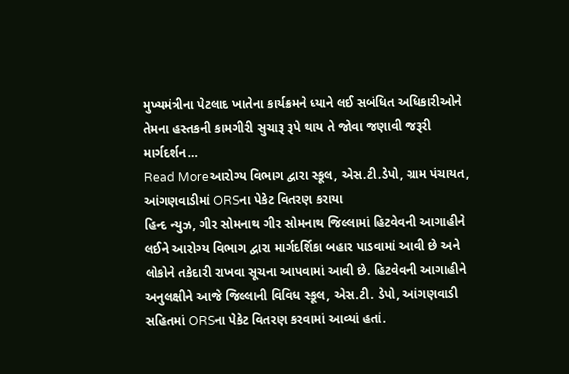મુખ્યમંત્રીના પેટલાદ ખાતેના કાર્યક્રમને ધ્યાને લઈ સબંધિત અધિકારીઓને તેમના હસ્તકની કામગીરી સુચારૂ રૂપે થાય તે જોવા જણાવી જરૂરી માર્ગદર્શન…
Read Moreઆરોગ્ય વિભાગ દ્વારા સ્કૂલ, એસ.ટી.ડેપો, ગ્રામ પંચાયત, આંગણવાડીમાં ORSના પેકેટ વિતરણ કરાયા
હિન્દ ન્યુઝ, ગીર સોમનાથ ગીર સોમનાથ જિલ્લામાં હિટવેવની આગાહીને લઈને આરોગ્ય વિભાગ દ્વારા માર્ગદર્શિકા બહાર પાડવામાં આવી છે અને લોકોને તકેદારી રાખવા સૂચના આપવામાં આવી છે. હિટવેવની આગાહીને અનુલક્ષીને આજે જિલ્લાની વિવિધ સ્કૂલ, એસ.ટી. ડેપો, આંગણવાડી સહિતમાં ORSના પેકેટ વિતરણ કરવામાં આવ્યાં હતાં.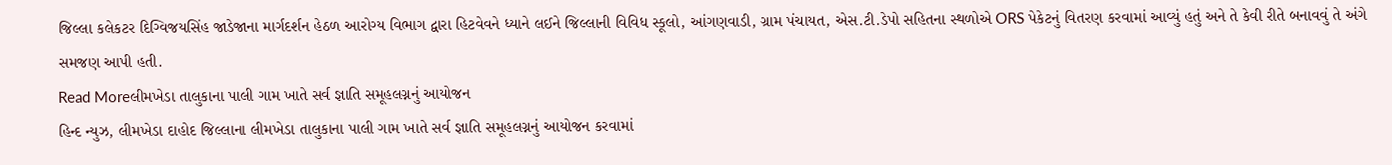જિલ્લા કલેકટર દિગ્વિજયસિંહ જાડેજાના માર્ગદર્શન હેઠળ આરોગ્ય વિભાગ દ્વારા હિટવેવને ધ્યાને લઈને જિલ્લાની વિવિધ સ્કૂલો, આંગણવાડી, ગ્રામ પંચાયત, એસ.ટી.ડેપો સહિતના સ્થળોએ ORS પેકેટનું વિતરણ કરવામાં આવ્યું હતું અને તે કેવી રીતે બનાવવું તે અંગે સમજણ આપી હતી.
Read Moreલીમખેડા તાલુકાના પાલી ગામ ખાતે સર્વ જ્ઞાતિ સમૂહલગ્નનું આયોજન
હિન્દ ન્યુઝ, લીમખેડા દાહોદ જિલ્લાના લીમખેડા તાલુકાના પાલી ગામ ખાતે સર્વ જ્ઞાતિ સમૂહલગ્નનું આયોજન કરવામાં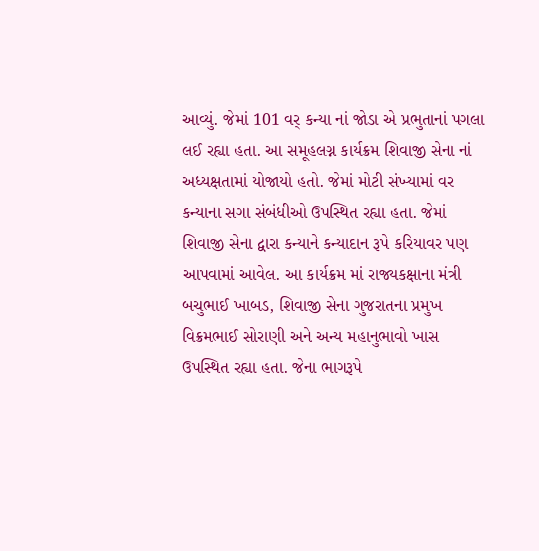આવ્યું. જેમાં 101 વર્ કન્યા નાં જોડા એ પ્રભુતાનાં પગલા લઈ રહ્યા હતા. આ સમૂહલગ્ન કાર્યક્રમ શિવાજી સેના નાં અધ્યક્ષતામાં યોજાયો હતો. જેમાં મોટી સંખ્યામાં વર કન્યાના સગા સંબંધીઓ ઉપસ્થિત રહ્યા હતા. જેમાં શિવાજી સેના દ્વારા કન્યાને કન્યાદાન રૂપે કરિયાવર પણ આપવામાં આવેલ. આ કાર્યક્રમ માં રાજ્યકક્ષાના મંત્રી બચુભાઈ ખાબડ, શિવાજી સેના ગુજરાતના પ્રમુખ વિક્રમભાઈ સોરાણી અને અન્ય મહાનુભાવો ખાસ ઉપસ્થિત રહ્યા હતા. જેના ભાગરૂપે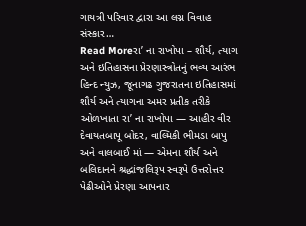ગાયત્રી પરિવાર દ્વારા આ લગ્ન વિવાહ સંસ્કાર…
Read Moreરા’ ના રાખોપા – શૌર્ય, ત્યાગ અને ઇતિહાસના પ્રેરણાસ્ત્રોતનું ભવ્ય આરંભ
હિન્દ ન્યુઝ, જૂનાગઢ ગુજરાતના ઇતિહાસમાં શૌર્ય અને ત્યાગના અમર પ્રતીક તરીકે ઓળખાતા રા’ ના રાખોપા — આહીર વીર દેવાયતબાપૂ બોદર, વાલ્મિકી ભીમડા બાપુ અને વાલબાઈ માં — એમના શૌર્ય અને બલિદાનને શ્રદ્ધાંજલિરૂપ સ્વરૂપે ઉત્તરોત્તર પેઢીઓને પ્રેરણા આપનાર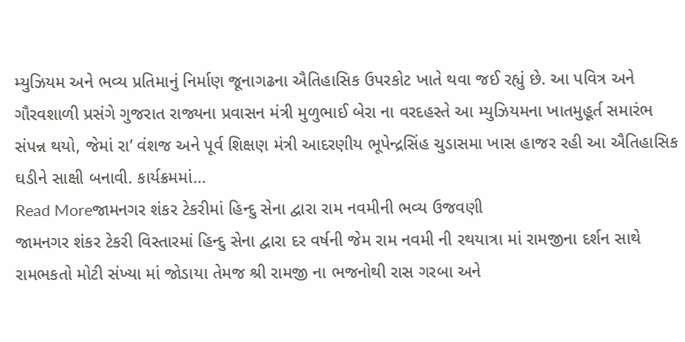મ્યુઝિયમ અને ભવ્ય પ્રતિમાનું નિર્માણ જૂનાગઢના ઐતિહાસિક ઉપરકોટ ખાતે થવા જઈ રહ્યું છે. આ પવિત્ર અને ગૌરવશાળી પ્રસંગે ગુજરાત રાજ્યના પ્રવાસન મંત્રી મુળુભાઈ બેરા ના વરદહસ્તે આ મ્યુઝિયમના ખાતમુહૂર્ત સમારંભ સંપન્ન થયો, જેમાં રા’ વંશજ અને પૂર્વ શિક્ષણ મંત્રી આદરણીય ભૂપેન્દ્રસિંહ ચુડાસમા ખાસ હાજર રહી આ ઐતિહાસિક ઘડીને સાક્ષી બનાવી. કાર્યક્રમમાં…
Read Moreજામનગર શંકર ટેકરીમાં હિન્દુ સેના દ્વારા રામ નવમીની ભવ્ય ઉજવણી
જામનગર શંકર ટેકરી વિસ્તારમાં હિન્દુ સેના દ્વારા દર વર્ષની જેમ રામ નવમી ની રથયાત્રા માં રામજીના દર્શન સાથે રામભકતો મોટી સંખ્યા માં જોડાયા તેમજ શ્રી રામજી ના ભજનોથી રાસ ગરબા અને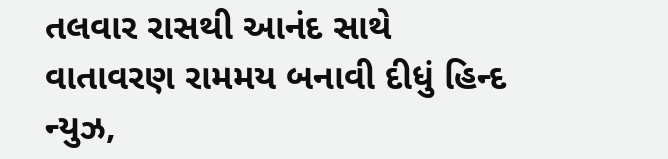તલવાર રાસથી આનંદ સાથે વાતાવરણ રામમય બનાવી દીધું હિન્દ ન્યુઝ,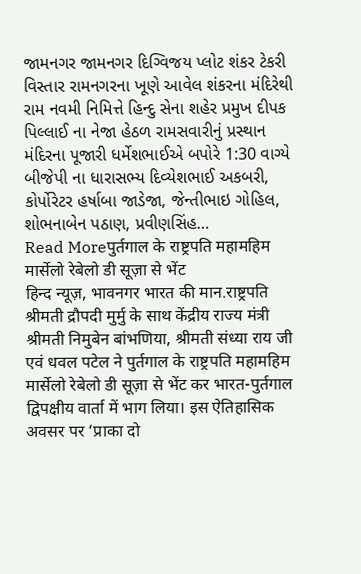જામનગર જામનગર દિગ્વિજય પ્લોટ શંકર ટેકરી વિસ્તાર રામનગરના ખૂણે આવેલ શંકરના મંદિરેથી રામ નવમી નિમિત્તે હિન્દુ સેના શહેર પ્રમુખ દીપક પિલ્લાઈ ના નેજા હેઠળ રામસવારીનું પ્રસ્થાન મંદિરના પૂજારી ધર્મેશભાઈએ બપોરે 1:30 વાગ્યે બીજેપી ના ધારાસભ્ય દિવ્યેશભાઈ અકબરી, કોર્પોરેટર હર્ષાબા જાડેજા, જેન્તીભાઇ ગોહિલ, શોભનાબેન પઠાણ, પ્રવીણસિંહ…
Read Moreपुर्तगाल के राष्ट्रपति महामहिम मार्सेलो रेबेलो डी सूज़ा से भेंट
हिन्द न्यूज़, भावनगर भारत की मान.राष्ट्रपति श्रीमती द्रौपदी मुर्मु के साथ केंद्रीय राज्य मंत्री श्रीमती निमुबेन बांभणिया, श्रीमती संध्या राय जी एवं धवल पटेल ने पुर्तगाल के राष्ट्रपति महामहिम मार्सेलो रेबेलो डी सूज़ा से भेंट कर भारत-पुर्तगाल द्विपक्षीय वार्ता में भाग लिया। इस ऐतिहासिक अवसर पर ‘प्राका दो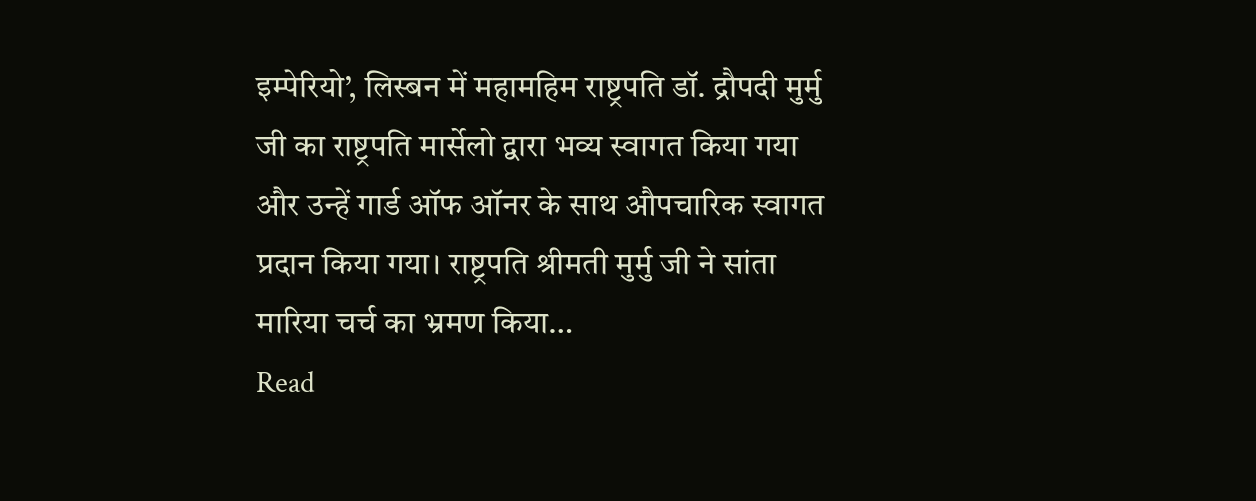इम्पेरियो’, लिस्बन में महामहिम राष्ट्रपति डॉ. द्रौपदी मुर्मु जी का राष्ट्रपति मार्सेलो द्वारा भव्य स्वागत किया गया और उन्हें गार्ड ऑफ ऑनर के साथ औपचारिक स्वागत प्रदान किया गया। राष्ट्रपति श्रीमती मुर्मु जी ने सांता मारिया चर्च का भ्रमण किया…
Read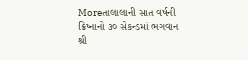Moreતાલાલાની સાત વર્ષની ક્રિષ્નાનો ૩૦ સેકન્ડમાં ભગવાન શ્રી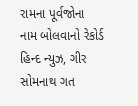રામના પૂર્વજોના નામ બોલવાનો રેકોર્ડ
હિન્દ ન્યુઝ, ગીર સોમનાથ ગત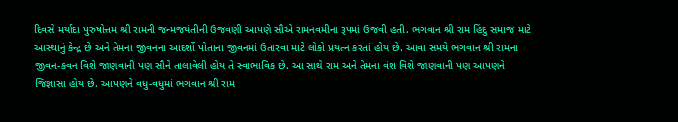દિવસે મર્યાદા પુરુષોત્તમ શ્રી રામની જન્મજયંતીની ઉજવણી આપણે સૌએ રામનવમીના રૂપમાં ઉજવી હતી. ભગવાન શ્રી રામ હિંદુ સમાજ માટે આસ્થાનું કેન્દ્ર છે અને તેમના જીવનના આદર્શો પોતાના જીવનમાં ઉતારવા માટે લોકો પ્રયત્ન કરતાં હોય છે. આવા સમયે ભગવાન શ્રી રામના જીવન-કવન વિશે જાણવાની પણ સૌને તાલાવેલી હોય તે સ્વાભાવિક છે. આ સાથે રામ અને તેમના વંશ વિશે જાણવાની પણ આપણને જિજ્ઞાસા હોય છે. આપણને વધુ-વધુમાં ભગવાન શ્રી રામ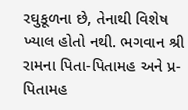રઘુકૂળના છે, તેનાથી વિશેષ ખ્યાલ હોતો નથી. ભગવાન શ્રી રામના પિતા-પિતામહ અને પ્ર-પિતામહ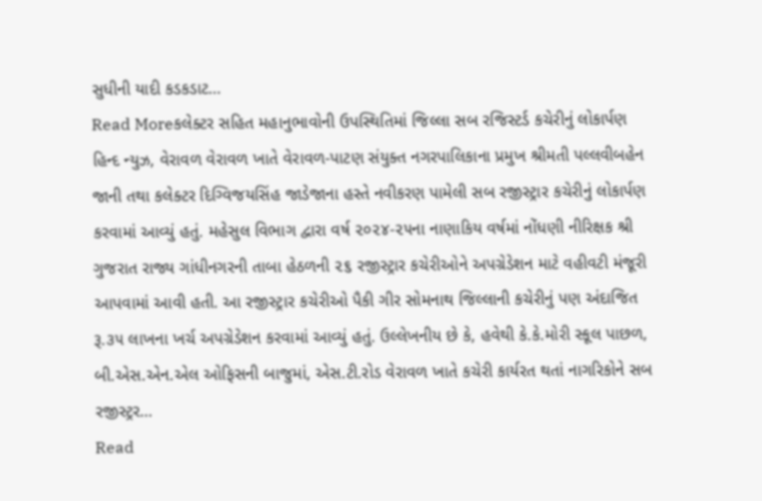સુધીની યાદી કડકડાટ…
Read Moreકલેક્ટર સહિત મહાનુભાવોની ઉપસ્થિતિમાં જિલ્લા સબ રજિસ્ટર્ડ કચેરીનું લોકાર્પણ
હિન્દ ન્યુઝ, વેરાવળ વેરાવળ ખાતે વેરાવળ-પાટણ સંયુક્ત નગરપાલિકાના પ્રમુખ શ્રીમતી પલ્લવીબહેન જાની તથા કલેક્ટર દિગ્વિજયસિંહ જાડેજાના હસ્તે નવીકરણ પામેલી સબ રજીસ્ટ્રાર કચેરીનું લોકાર્પણ કરવામાં આવ્યું હતું. મહેસુલ વિભાગ દ્વારા વર્ષ ૨૦૨૪-૨૫ના નાણાકિય વર્ષમાં નોંધણી નીરિક્ષક શ્રી ગુજરાત રાજ્ય ગાંધીનગરની તાબા હેઠળની ૨૬ રજીસ્ટ્રાર કચેરીઓને અપગ્રેડેશન માટે વહીવટી મંજૂરી આપવામાં આવી હતી. આ રજીસ્ટ્રાર કચેરીઓ પૈકી ગીર સોમનાથ જિલ્લાની કચેરીનું પણ અંદાજિત રૂ.૩૫ લાખના ખર્ચ અપગ્રેડેશન કરવામાં આવ્યું હતું. ઉલ્લેખનીય છે કે, હવેથી કે.કે.મોરી સ્કૂલ પાછળ, બી.એસ.એન.એલ ઓફિસની બાજુમાં, એસ.ટી.રોડ વેરાવળ ખાતે કચેરી કાર્યરત થતાં નાગરિકોને સબ રજીસ્ટ્રર…
Read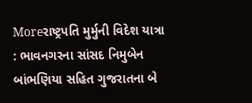Moreરાષ્ટ્રપતિ મુર્મુની વિદેશ યાત્રા : ભાવનગરના સાંસદ નિમુબેન બાંભણિયા સહિત ગુજરાતના બે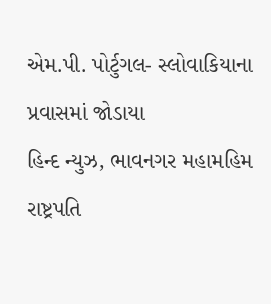એમ.પી. પોર્ટુગલ- સ્લોવાકિયાના પ્રવાસમાં જોડાયા
હિન્દ ન્યુઝ, ભાવનગર મહામહિમ રાષ્ટ્રપતિ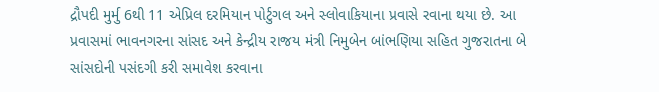દ્રૌપદી મુર્મુ 6થી 11 એપ્રિલ દરમિયાન પોર્ટુગલ અને સ્લોવાકિયાના પ્રવાસે રવાના થયા છે. આ પ્રવાસમાં ભાવનગરના સાંસદ અને કેન્દ્રીય રાજય મંત્રી નિમુબેન બાંભણિયા સહિત ગુજરાતના બે સાંસદોની પસંદગી કરી સમાવેશ કરવાના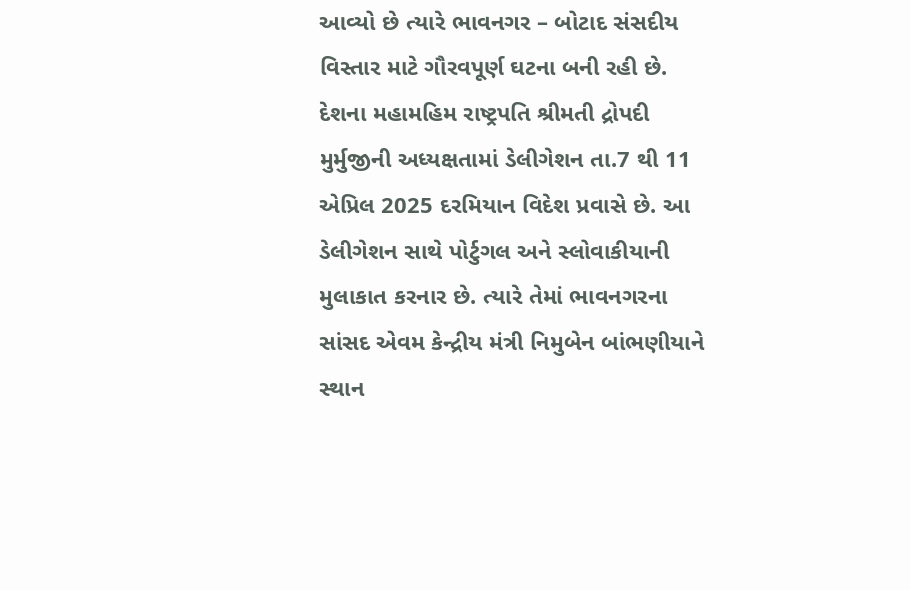આવ્યો છે ત્યારે ભાવનગર – બોટાદ સંસદીય વિસ્તાર માટે ગૌરવપૂર્ણ ઘટના બની રહી છે. દેશના મહામહિમ રાષ્ટ્રપતિ શ્રીમતી દ્રોપદી મુર્મુજીની અધ્યક્ષતામાં ડેલીગેશન તા.7 થી 11 એપ્રિલ 2025 દરમિયાન વિદેશ પ્રવાસે છે. આ ડેલીગેશન સાથે પોર્ટુગલ અને સ્લોવાકીયાની મુલાકાત કરનાર છે. ત્યારે તેમાં ભાવનગરના સાંસદ એવમ કેન્દ્રીય મંત્રી નિમુબેન બાંભણીયાને સ્થાન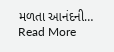મળતા આનંદની…
Read More